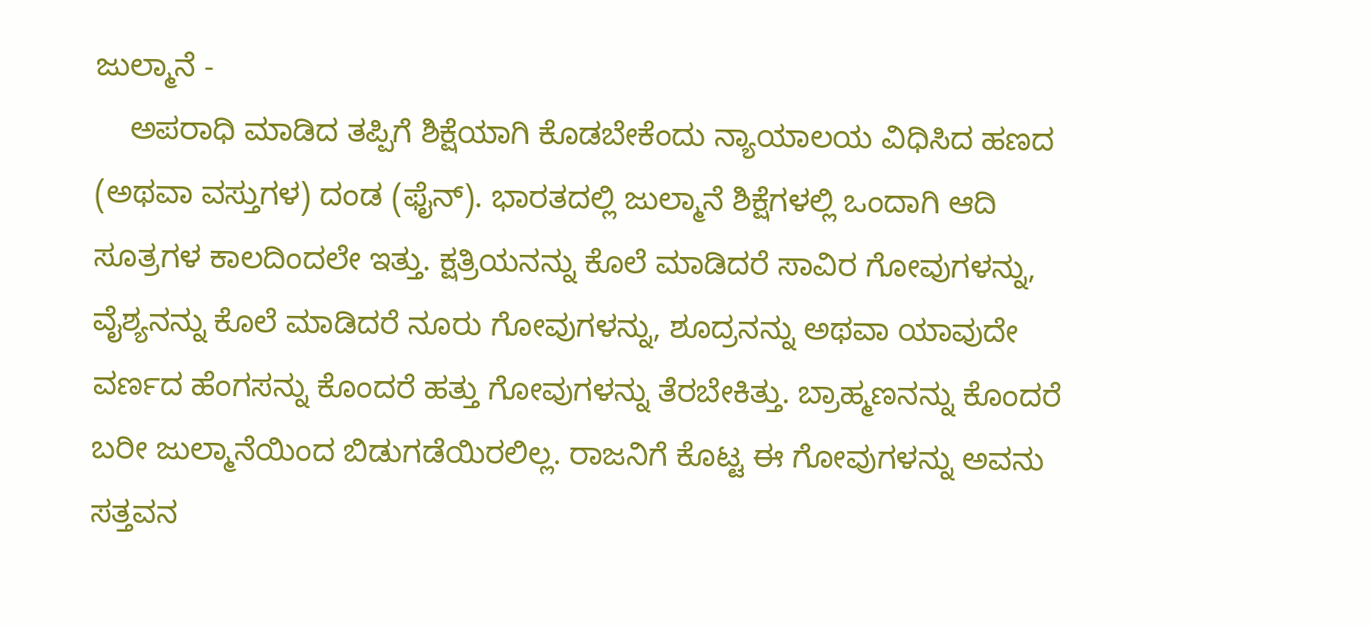ಜುಲ್ಮಾನೆ -
    ಅಪರಾಧಿ ಮಾಡಿದ ತಪ್ಪಿಗೆ ಶಿಕ್ಷೆಯಾಗಿ ಕೊಡಬೇಕೆಂದು ನ್ಯಾಯಾಲಯ ವಿಧಿಸಿದ ಹಣದ (ಅಥವಾ ವಸ್ತುಗಳ) ದಂಡ (ಫೈನ್). ಭಾರತದಲ್ಲಿ ಜುಲ್ಮಾನೆ ಶಿಕ್ಷೆಗಳಲ್ಲಿ ಒಂದಾಗಿ ಆದಿ ಸೂತ್ರಗಳ ಕಾಲದಿಂದಲೇ ಇತ್ತು. ಕ್ಷತ್ರಿಯನನ್ನು ಕೊಲೆ ಮಾಡಿದರೆ ಸಾವಿರ ಗೋವುಗಳನ್ನು, ವೈಶ್ಯನನ್ನು ಕೊಲೆ ಮಾಡಿದರೆ ನೂರು ಗೋವುಗಳನ್ನು, ಶೂದ್ರನನ್ನು ಅಥವಾ ಯಾವುದೇ ವರ್ಣದ ಹೆಂಗಸನ್ನು ಕೊಂದರೆ ಹತ್ತು ಗೋವುಗಳನ್ನು ತೆರಬೇಕಿತ್ತು. ಬ್ರಾಹ್ಮಣನನ್ನು ಕೊಂದರೆ ಬರೀ ಜುಲ್ಮಾನೆಯಿಂದ ಬಿಡುಗಡೆಯಿರಲಿಲ್ಲ. ರಾಜನಿಗೆ ಕೊಟ್ಟ ಈ ಗೋವುಗಳನ್ನು ಅವನು ಸತ್ತವನ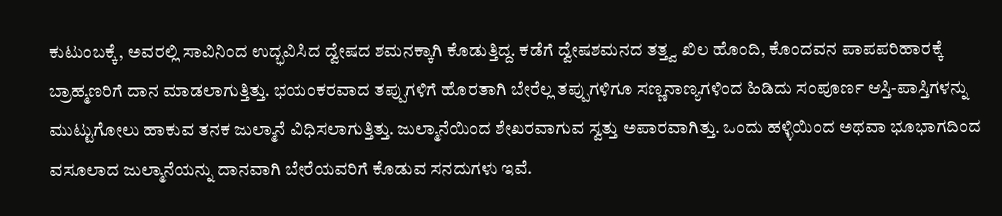ಕುಟುಂಬಕ್ಕೆ, ಅವರಲ್ಲಿ ಸಾವಿನಿಂದ ಉದ್ಭವಿಸಿದ ದ್ವೇಷದ ಶಮನಕ್ಕಾಗಿ ಕೊಡುತ್ತಿದ್ದ. ಕಡೆಗೆ ದ್ವೇಷಶಮನದ ತತ್ತ್ವ ಖಿಲ ಹೊಂದಿ, ಕೊಂದವನ ಪಾಪಪರಿಹಾರಕ್ಕೆ ಬ್ರಾಹ್ಮಣರಿಗೆ ದಾನ ಮಾಡಲಾಗುತ್ತಿತ್ತು. ಭಯಂಕರವಾದ ತಪ್ಪುಗಳಿಗೆ ಹೊರತಾಗಿ ಬೇರೆಲ್ಲ ತಪ್ಪುಗಳಿಗೂ ಸಣ್ಣನಾಣ್ಯಗಳಿಂದ ಹಿಡಿದು ಸಂಪೂರ್ಣ ಆಸ್ತಿ-ಪಾಸ್ತಿಗಳನ್ನು ಮುಟ್ಟುಗೋಲು ಹಾಕುವ ತನಕ ಜುಲ್ಮಾನೆ ವಿಧಿಸಲಾಗುತ್ತಿತ್ತು. ಜುಲ್ಮಾನೆಯಿಂದ ಶೇಖರವಾಗುವ ಸ್ವತ್ತು ಅಪಾರವಾಗಿತ್ತು. ಒಂದು ಹಳ್ಳಿಯಿಂದ ಅಥವಾ ಭೂಭಾಗದಿಂದ ವಸೂಲಾದ ಜುಲ್ಮಾನೆಯನ್ನು ದಾನವಾಗಿ ಬೇರೆಯವರಿಗೆ ಕೊಡುವ ಸನದುಗಳು ಇವೆ.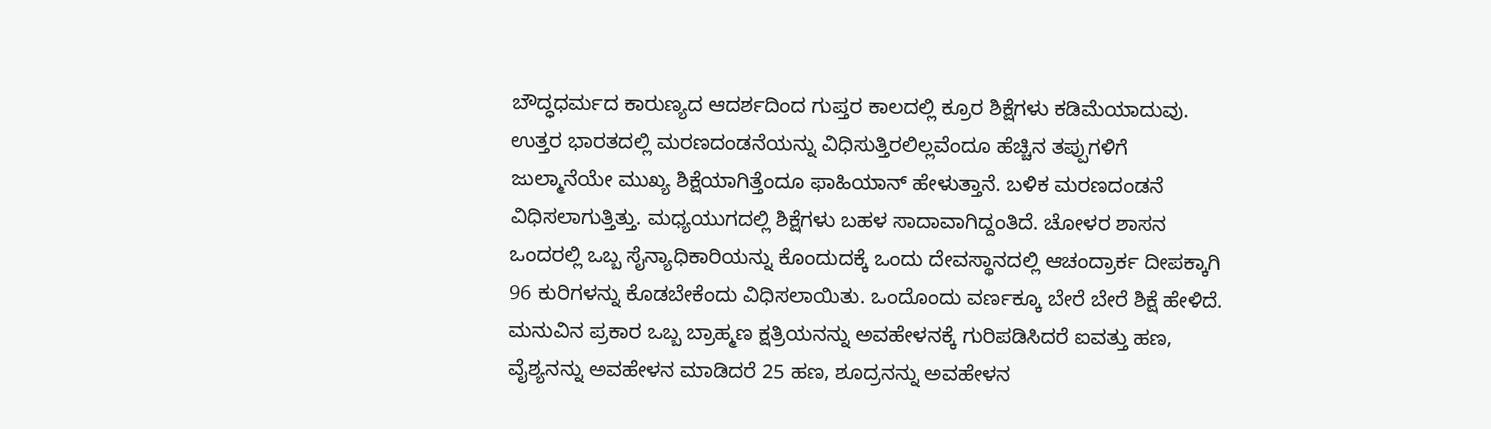ಬೌದ್ಧಧರ್ಮದ ಕಾರುಣ್ಯದ ಆದರ್ಶದಿಂದ ಗುಪ್ತರ ಕಾಲದಲ್ಲಿ ಕ್ರೂರ ಶಿಕ್ಷೆಗಳು ಕಡಿಮೆಯಾದುವು. ಉತ್ತರ ಭಾರತದಲ್ಲಿ ಮರಣದಂಡನೆಯನ್ನು ವಿಧಿಸುತ್ತಿರಲಿಲ್ಲವೆಂದೂ ಹೆಚ್ಚಿನ ತಪ್ಪುಗಳಿಗೆ ಜುಲ್ಮಾನೆಯೇ ಮುಖ್ಯ ಶಿಕ್ಷೆಯಾಗಿತ್ತೆಂದೂ ಫಾಹಿಯಾನ್ ಹೇಳುತ್ತಾನೆ. ಬಳಿಕ ಮರಣದಂಡನೆ ವಿಧಿಸಲಾಗುತ್ತಿತ್ತು. ಮಧ್ಯಯುಗದಲ್ಲಿ ಶಿಕ್ಷೆಗಳು ಬಹಳ ಸಾದಾವಾಗಿದ್ದಂತಿದೆ. ಚೋಳರ ಶಾಸನ ಒಂದರಲ್ಲಿ ಒಬ್ಬ ಸೈನ್ಯಾಧಿಕಾರಿಯನ್ನು ಕೊಂದುದಕ್ಕೆ ಒಂದು ದೇವಸ್ಥಾನದಲ್ಲಿ ಆಚಂದ್ರಾರ್ಕ ದೀಪಕ್ಕಾಗಿ 96 ಕುರಿಗಳನ್ನು ಕೊಡಬೇಕೆಂದು ವಿಧಿಸಲಾಯಿತು. ಒಂದೊಂದು ವರ್ಣಕ್ಕೂ ಬೇರೆ ಬೇರೆ ಶಿಕ್ಷೆ ಹೇಳಿದೆ. ಮನುವಿನ ಪ್ರಕಾರ ಒಬ್ಬ ಬ್ರಾಹ್ಮಣ ಕ್ಷತ್ರಿಯನನ್ನು ಅವಹೇಳನಕ್ಕೆ ಗುರಿಪಡಿಸಿದರೆ ಐವತ್ತು ಹಣ, ವೈಶ್ಯನನ್ನು ಅವಹೇಳನ ಮಾಡಿದರೆ 25 ಹಣ, ಶೂದ್ರನನ್ನು ಅವಹೇಳನ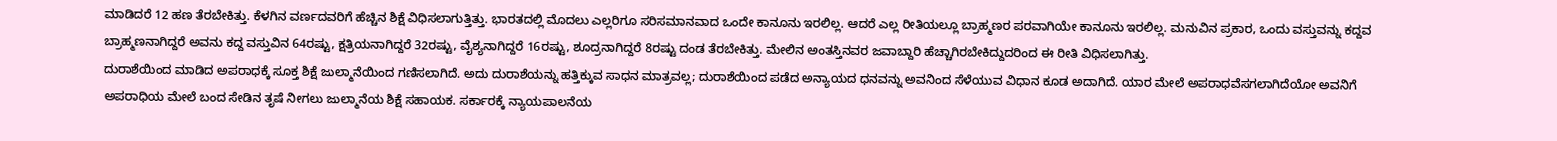ಮಾಡಿದರೆ 12 ಹಣ ತೆರಬೇಕಿತ್ತು. ಕೆಳಗಿನ ವರ್ಣದವರಿಗೆ ಹೆಚ್ಚಿನ ಶಿಕ್ಷೆ ವಿಧಿಸಲಾಗುತ್ತಿತ್ತು. ಭಾರತದಲ್ಲಿ ಮೊದಲು ಎಲ್ಲರಿಗೂ ಸರಿಸಮಾನವಾದ ಒಂದೇ ಕಾನೂನು ಇರಲಿಲ್ಲ. ಆದರೆ ಎಲ್ಲ ರೀತಿಯಲ್ಲೂ ಬ್ರಾಹ್ಮಣರ ಪರವಾಗಿಯೇ ಕಾನೂನು ಇರಲಿಲ್ಲ. ಮನುವಿನ ಪ್ರಕಾರ, ಒಂದು ವಸ್ತುವನ್ನು ಕದ್ದವ ಬ್ರಾಹ್ಮಣನಾಗಿದ್ದರೆ ಅವನು ಕದ್ದ ವಸ್ತುವಿನ 64ರಷ್ಟು, ಕ್ಷತ್ರಿಯನಾಗಿದ್ದರೆ 32ರಷ್ಟು, ವೈಶ್ಯನಾಗಿದ್ದರೆ 16ರಷ್ಟು, ಶೂದ್ರನಾಗಿದ್ದರೆ 8ರಷ್ಟು ದಂಡ ತೆರಬೇಕಿತ್ತು. ಮೇಲಿನ ಅಂತಸ್ತಿನವರ ಜವಾಬ್ದಾರಿ ಹೆಚ್ಚಾಗಿರಬೇಕಿದ್ದುದರಿಂದ ಈ ರೀತಿ ವಿಧಿಸಲಾಗಿತ್ತು.
ದುರಾಶೆಯಿಂದ ಮಾಡಿದ ಅಪರಾಧಕ್ಕೆ ಸೂಕ್ತ ಶಿಕ್ಷೆ ಜುಲ್ಮಾನೆಯಿಂದ ಗಣಿಸಲಾಗಿದೆ. ಅದು ದುರಾಶೆಯನ್ನು ಹತ್ತಿಕ್ಕುವ ಸಾಧನ ಮಾತ್ರವಲ್ಲ; ದುರಾಶೆಯಿಂದ ಪಡೆದ ಅನ್ಯಾಯದ ಧನವನ್ನು ಅವನಿಂದ ಸೆಳೆಯುವ ವಿಧಾನ ಕೂಡ ಅದಾಗಿದೆ. ಯಾರ ಮೇಲೆ ಅಪರಾಧವೆಸಗಲಾಗಿದೆಯೋ ಅವನಿಗೆ ಅಪರಾಧಿಯ ಮೇಲೆ ಬಂದ ಸೇಡಿನ ತೃಷೆ ನೀಗಲು ಜುಲ್ಮಾನೆಯ ಶಿಕ್ಷೆ ಸಹಾಯಕ. ಸರ್ಕಾರಕ್ಕೆ ನ್ಯಾಯಪಾಲನೆಯ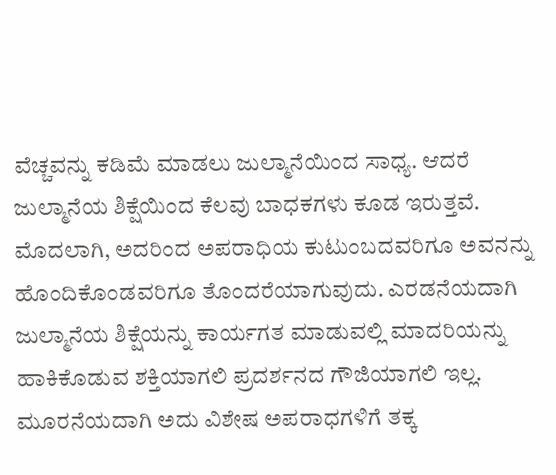ವೆಚ್ಚವನ್ನು ಕಡಿಮೆ ಮಾಡಲು ಜುಲ್ಮಾನೆಯಿಂದ ಸಾಧ್ಯ. ಆದರೆ ಜುಲ್ಮಾನೆಯ ಶಿಕ್ಷೆಯಿಂದ ಕೆಲವು ಬಾಧಕಗಳು ಕೂಡ ಇರುತ್ತವೆ. ಮೊದಲಾಗಿ, ಅದರಿಂದ ಅಪರಾಧಿಯ ಕುಟುಂಬದವರಿಗೂ ಅವನನ್ನು ಹೊಂದಿಕೊಂಡವರಿಗೂ ತೊಂದರೆಯಾಗುವುದು. ಎರಡನೆಯದಾಗಿ ಜುಲ್ಮಾನೆಯ ಶಿಕ್ಷೆಯನ್ನು ಕಾರ್ಯಗತ ಮಾಡುವಲ್ಲಿ ಮಾದರಿಯನ್ನು ಹಾಕಿಕೊಡುವ ಶಕ್ತಿಯಾಗಲಿ ಪ್ರದರ್ಶನದ ಗೌಜಿಯಾಗಲಿ ಇಲ್ಲ. ಮೂರನೆಯದಾಗಿ ಅದು ವಿಶೇಷ ಅಪರಾಧಗಳಿಗೆ ತಕ್ಕ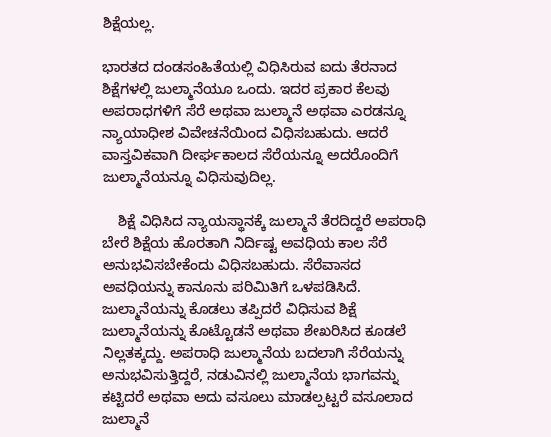ಶಿಕ್ಷೆಯಲ್ಲ.

ಭಾರತದ ದಂಡಸಂಹಿತೆಯಲ್ಲಿ ವಿಧಿಸಿರುವ ಐದು ತೆರನಾದ ಶಿಕ್ಷೆಗಳಲ್ಲಿ ಜುಲ್ಮಾನೆಯೂ ಒಂದು. ಇದರ ಪ್ರಕಾರ ಕೆಲವು ಅಪರಾಧಗಳಿಗೆ ಸೆರೆ ಅಥವಾ ಜುಲ್ಮಾನೆ ಅಥವಾ ಎರಡನ್ನೂ ನ್ಯಾಯಾಧೀಶ ವಿವೇಚನೆಯಿಂದ ವಿಧಿಸಬಹುದು. ಆದರೆ ವಾಸ್ತವಿಕವಾಗಿ ದೀರ್ಘಕಾಲದ ಸೆರೆಯನ್ನೂ ಅದರೊಂದಿಗೆ ಜುಲ್ಮಾನೆಯನ್ನೂ ವಿಧಿಸುವುದಿಲ್ಲ.

    ಶಿಕ್ಷೆ ವಿಧಿಸಿದ ನ್ಯಾಯಸ್ಥಾನಕ್ಕೆ ಜುಲ್ಮಾನೆ ತೆರದಿದ್ದರೆ ಅಪರಾಧಿ ಬೇರೆ ಶಿಕ್ಷೆಯ ಹೊರತಾಗಿ ನಿರ್ದಿಷ್ಟ ಅವಧಿಯ ಕಾಲ ಸೆರೆ ಅನುಭವಿಸಬೇಕೆಂದು ವಿಧಿಸಬಹುದು. ಸೆರೆವಾಸದ ಅವಧಿಯನ್ನು ಕಾನೂನು ಪರಿಮಿತಿಗೆ ಒಳಪಡಿಸಿದೆ. ಜುಲ್ಮಾನೆಯನ್ನು ಕೊಡಲು ತಪ್ಪಿದರೆ ವಿಧಿಸುವ ಶಿಕ್ಷೆ ಜುಲ್ಮಾನೆಯನ್ನು ಕೊಟ್ಟೊಡನೆ ಅಥವಾ ಶೇಖರಿಸಿದ ಕೂಡಲೆ ನಿಲ್ಲತಕ್ಕದ್ದು. ಅಪರಾಧಿ ಜುಲ್ಮಾನೆಯ ಬದಲಾಗಿ ಸೆರೆಯನ್ನು ಅನುಭವಿಸುತ್ತಿದ್ದರೆ, ನಡುವಿನಲ್ಲಿ ಜುಲ್ಮಾನೆಯ ಭಾಗವನ್ನು ಕಟ್ಟಿದರೆ ಅಥವಾ ಅದು ವಸೂಲು ಮಾಡಲ್ಪಟ್ಟರೆ ವಸೂಲಾದ ಜುಲ್ಮಾನೆ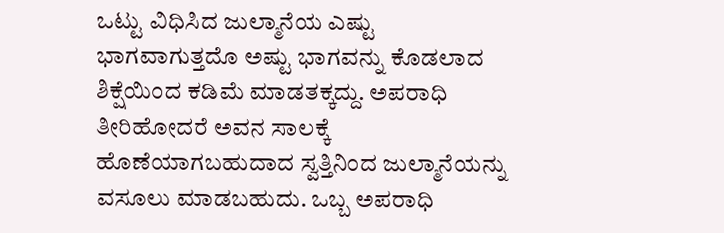ಒಟ್ಟು ವಿಧಿಸಿದ ಜುಲ್ಮಾನೆಯ ಎಷ್ಟು ಭಾಗವಾಗುತ್ತದೊ ಅಷ್ಟು ಭಾಗವನ್ನು ಕೊಡಲಾದ ಶಿಕ್ಷೆಯಿಂದ ಕಡಿಮೆ ಮಾಡತಕ್ಕದ್ದು. ಅಪರಾಧಿ ತೀರಿಹೋದರೆ ಅವನ ಸಾಲಕ್ಕೆ ಹೊಣೆಯಾಗಬಹುದಾದ ಸ್ವತ್ತಿನಿಂದ ಜುಲ್ಮಾನೆಯನ್ನು ವಸೂಲು ಮಾಡಬಹುದು. ಒಬ್ಬ ಅಪರಾಧಿ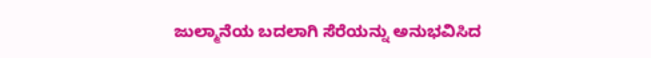ಜುಲ್ಮಾನೆಯ ಬದಲಾಗಿ ಸೆರೆಯನ್ನು ಅನುಭವಿಸಿದ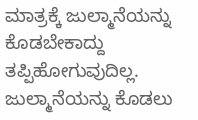ಮಾತ್ರಕ್ಕೆ ಜುಲ್ಮಾನೆಯನ್ನು ಕೊಡಬೇಕಾದ್ದು ತಪ್ಪಿಹೋಗುವುದಿಲ್ಲ. ಜುಲ್ಮಾನೆಯನ್ನು ಕೊಡಲು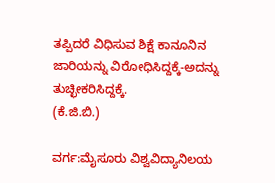ತಪ್ಪಿದರೆ ವಿಧಿಸುವ ಶಿಕ್ಷೆ ಕಾನೂನಿನ ಜಾರಿಯನ್ನು ವಿರೋಧಿಸಿದ್ದಕ್ಕೆ-ಅದನ್ನು ತುಚ್ಛೀಕರಿಸಿದ್ದಕ್ಕೆ.                                                   (ಕೆ.ಜಿ.ಬಿ.)

ವರ್ಗ:ಮೈಸೂರು ವಿಶ್ವವಿದ್ಯಾನಿಲಯ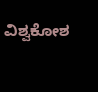ವಿಶ್ವಕೋಶ